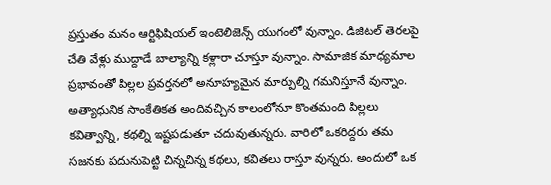ప్రస్తుతం మనం ఆర్టిఫిషియల్ ఇంటెలిజెన్స్ యుగంలో వున్నాం. డిజిటల్ తెరలపై చేతి వేళ్లు ముద్దాడే బాల్యాన్ని కళ్లారా చూస్తూ వున్నాం. సామాజిక మాధ్యమాల ప్రభావంతో పిల్లల ప్రవర్తనలో అనూహ్యమైన మార్పుల్ని గమనిస్తూనే వున్నాం. అత్యాధునిక సాంకేతికత అందివచ్చిన కాలంలోనూ కొంతమంది పిల్లలు కవిత్వాన్ని, కథల్ని ఇష్టపడుతూ చదువుతున్నరు. వారిలో ఒకరిద్దరు తమ సజనకు పదునుపెట్టి చిన్నచిన్న కథలు, కవితలు రాస్తూ వున్నరు. అందులో ఒక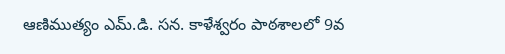ఆణిముత్యం ఎమ్.డి. సన. కాళేశ్వరం పాఠశాలలో 9వ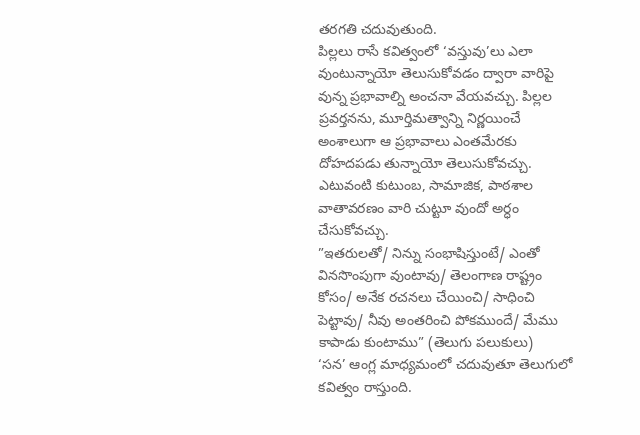తరగతి చదువుతుంది.
పిల్లలు రాసే కవిత్వంలో ‘వస్తువు’లు ఎలా వుంటున్నాయో తెలుసుకోవడం ద్వారా వారిపై వున్న ప్రభావాల్ని అంచనా వేయవచ్చు. పిల్లల ప్రవర్తనను, మూర్తిమత్వాన్ని నిర్ణయించే అంశాలుగా ఆ ప్రభావాలు ఎంతమేరకు దోహదపడు తున్నాయో తెలుసుకోవచ్చు. ఎటువంటి కుటుంబ, సామాజిక, పాఠశాల వాతావరణం వారి చుట్టూ వుందో అర్ధం చేసుకోవచ్చు.
”ఇతరులతో/ నిన్ను సంభాషిస్తుంటే/ ఎంతో వినసొంపుగా వుంటావు/ తెలంగాణ రాష్ట్రం కోసం/ అనేక రచనలు చేయించి/ సాధించి పెట్టావు/ నీవు అంతరించి పోకముందే/ మేము కాపాడు కుంటాము” (తెలుగు పలుకులు)
‘సన’ ఆంగ్ల మాధ్యమంలో చదువుతూ తెలుగులో కవిత్వం రాస్తుంది.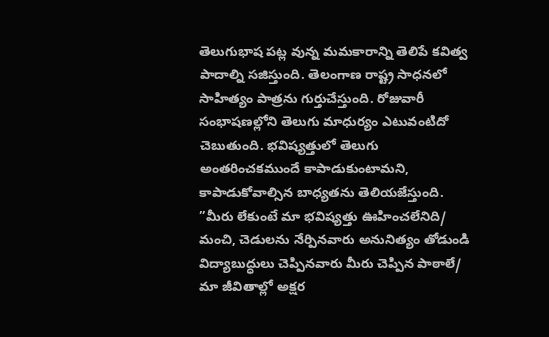తెలుగుభాష పట్ల వున్న మమకారాన్ని తెలిపే కవిత్వ పాదాల్ని సజిస్తుంది. తెలంగాణ రాష్ట్ర సాధనలో సాహిత్యం పాత్రను గుర్తుచేస్తుంది. రోజువారీ సంభాషణల్లోని తెలుగు మాధుర్యం ఎటువంటిదో చెబుతుంది. భవిష్యత్తులో తెలుగు అంతరించకముందే కాపాడుకుంటామని, కాపాడుకోవాల్సిన బాధ్యతను తెలియజేస్తుంది.
”మీరు లేకుంటే మా భవిష్యత్తు ఊహించలేనిది/
మంచి, చెడులను నేర్పినవారు అనునిత్యం తోడుండి విద్యాబుద్ధులు చెప్పినవారు మీరు చెప్పిన పాఠాలే/
మా జీవితాల్లో అక్షర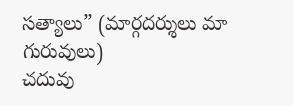సత్యాలు” (మార్గదర్శులు మా గురువులు)
చదువు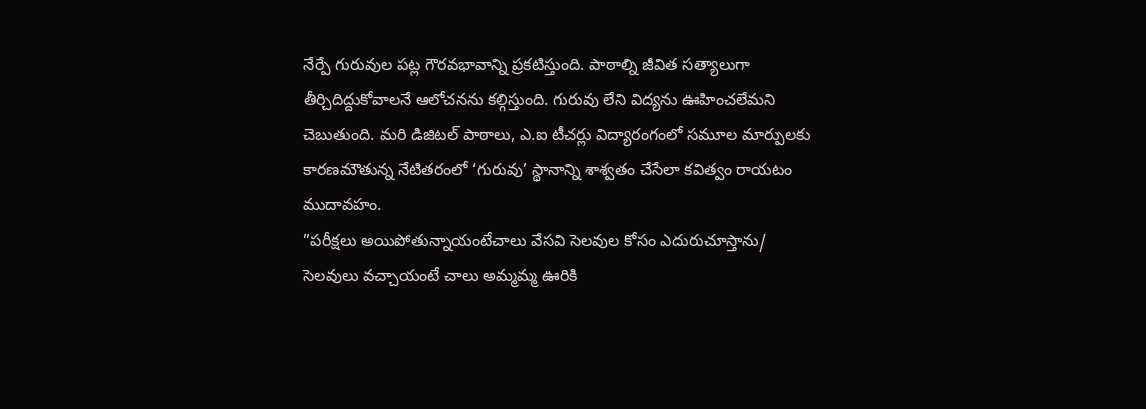నేర్పే గురువుల పట్ల గౌరవభావాన్ని ప్రకటిస్తుంది. పాఠాల్ని జీవిత సత్యాలుగా తీర్చిదిద్దుకోవాలనే ఆలోచనను కల్గిస్తుంది. గురువు లేని విద్యను ఊహించలేమని చెబుతుంది. మరి డిజిటల్ పాఠాలు, ఎ.ఐ టీచర్లు విద్యారంగంలో సమూల మార్పులకు కారణమౌతున్న నేటితరంలో ‘గురువు’ స్థానాన్ని శాశ్వతం చేసేలా కవిత్వం రాయటం ముదావహం.
”పరీక్షలు అయిపోతున్నాయంటేచాలు వేసవి సెలవుల కోసం ఎదురుచూస్తాను/
సెలవులు వచ్చాయంటే చాలు అమ్మమ్మ ఊరికి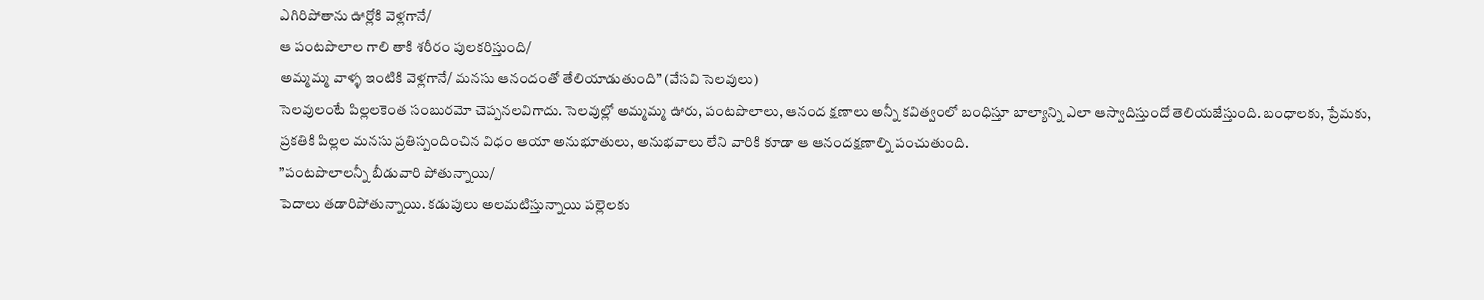ఎగిరిపోతాను ఊర్లోకి వెళ్లగానే/
ఆ పంటపొలాల గాలి తాకి శరీరం పులకరిస్తుంది/
అమ్మమ్మ వాళ్ళ ఇంటికి వెళ్లగానే/ మనసు ఆనందంతో తేలియాడుతుంది” (వేసవి సెలవులు)
సెలవులంటే పిల్లలకెంత సంబురమో చెప్పనలవిగాదు. సెలవుల్లో అమ్మమ్మ ఊరు, పంటపొలాలు, ఆనంద క్షణాలు అన్నీ కవిత్వంలో బంధిస్తూ బాల్యాన్ని ఎలా ఆస్వాదిస్తుందో తెలియజేస్తుంది. బంధాలకు, ప్రేమకు, ప్రకతికి పిల్లల మనసు ప్రతిస్పందించిన విధం ఆయా అనుభూతులు, అనుభవాలు లేని వారికి కూడా ఆ ఆనందక్షణాల్ని పంచుతుంది.
”పంటపొలాలన్నీ బీడువారి పోతున్నాయి/
పెదాలు తడారిపోతున్నాయి. కడుపులు అలమటిస్తున్నాయి పల్లెలకు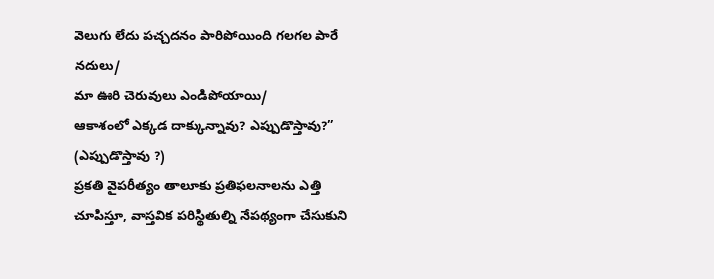వెలుగు లేదు పచ్చదనం పారిపోయింది గలగల పారే నదులు/
మా ఊరి చెరువులు ఎండిపోయాయి/
ఆకాశంలో ఎక్కడ దాక్కున్నావు? ఎప్పుడొస్తావు?” (ఎప్పుడొస్తావు ?)
ప్రకతి వైపరీత్యం తాలూకు ప్రతిఫలనాలను ఎత్తి చూపిస్తూ, వాస్తవిక పరిస్థితుల్ని నేపథ్యంగా చేసుకుని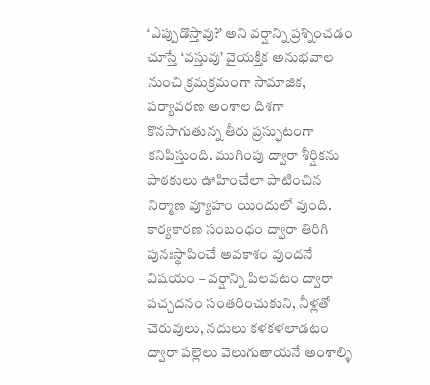‘ఎప్పుడొస్తావు?’ అని వర్షాన్ని ప్రశ్నించడం చూస్తే ‘వస్తువు’ వైయక్తిక అనుభవాల నుంచి క్రమక్రమంగా సామాజిక, పర్యావరణ అంశాల దిశగా కొనసాగుతున్న తీరు ప్రస్ఫుటంగా కనిపిస్తుంది. ముగింపు ద్వారా శీర్షికను పాఠకులు ఊహించేలా పాటించిన నిర్మాణ వ్యూహం యిందులో వుంది. కార్యకారణ సంబంధం ద్వారా తిరిగి పునఃస్థాపించే అవకాశం వుందనే విషయం – వర్షాన్ని పిలవటం ద్వారా పచ్చదనం సంతరించుకుని, నీళ్లతో చెరువులు, నదులు కళకళలాడటం ద్వారా పల్లెలు వెలుగుతాయనే అంశాల్ళి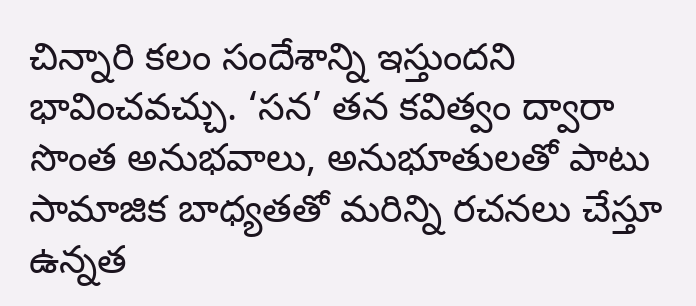చిన్నారి కలం సందేశాన్ని ఇస్తుందని భావించవచ్చు. ‘సన’ తన కవిత్వం ద్వారా సొంత అనుభవాలు, అనుభూతులతో పాటు సామాజిక బాధ్యతతో మరిన్ని రచనలు చేస్తూ ఉన్నత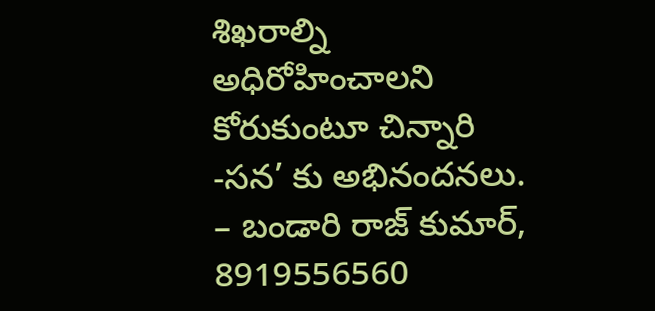శిఖరాల్ని అధిరోహించాలని కోరుకుంటూ చిన్నారి -సన’ కు అభినందనలు.
– బండారి రాజ్ కుమార్, 8919556560